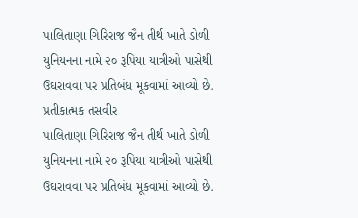પાલિતાણા ગિરિરાજ જૈન તીર્થ ખાતે ડોળી યુનિયનના નામે ૨૦ રૂપિયા યાત્રીઓ પાસેથી ઉઘરાવવા પર પ્રતિબંધ મૂકવામાં આવ્યો છે.
પ્રતીકાત્મક તસવીર
પાલિતાણા ગિરિરાજ જૈન તીર્થ ખાતે ડોળી યુનિયનના નામે ૨૦ રૂપિયા યાત્રીઓ પાસેથી ઉઘરાવવા પર પ્રતિબંધ મૂકવામાં આવ્યો છે.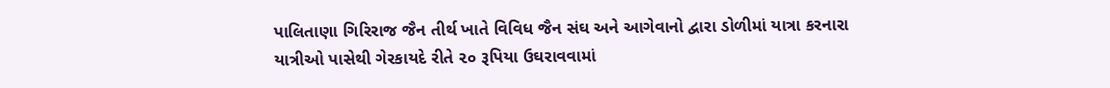પાલિતાણા ગિરિરાજ જૈન તીર્થ ખાતે વિવિધ જૈન સંઘ અને આગેવાનો દ્વારા ડોળીમાં યાત્રા કરનારા યાત્રીઓ પાસેથી ગેરકાયદે રીતે ૨૦ રૂપિયા ઉઘરાવવામાં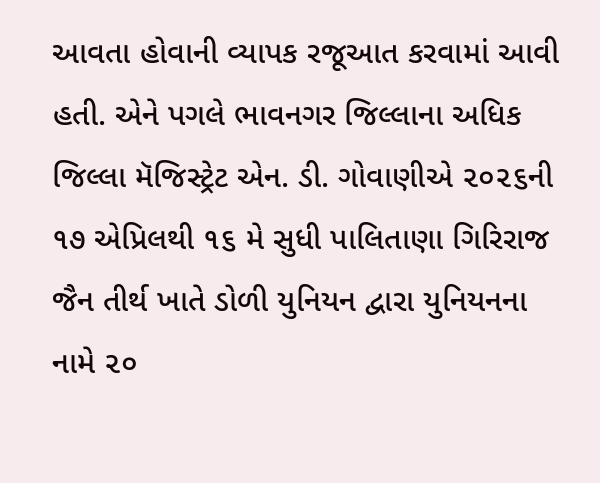આવતા હોવાની વ્યાપક રજૂઆત કરવામાં આવી હતી. એને પગલે ભાવનગર જિલ્લાના અધિક જિલ્લા મૅજિસ્ટ્રેટ એન. ડી. ગોવાણીએ ૨૦૨૬ની ૧૭ એપ્રિલથી ૧૬ મે સુધી પાલિતાણા ગિરિરાજ જૈન તીર્થ ખાતે ડોળી યુનિયન દ્વારા યુનિયનના નામે ૨૦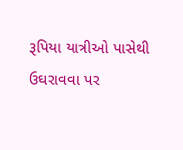રૂપિયા યાત્રીઓ પાસેથી ઉઘરાવવા પર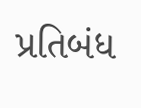પ્રતિબંધ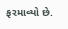ફરમાવ્યો છે.